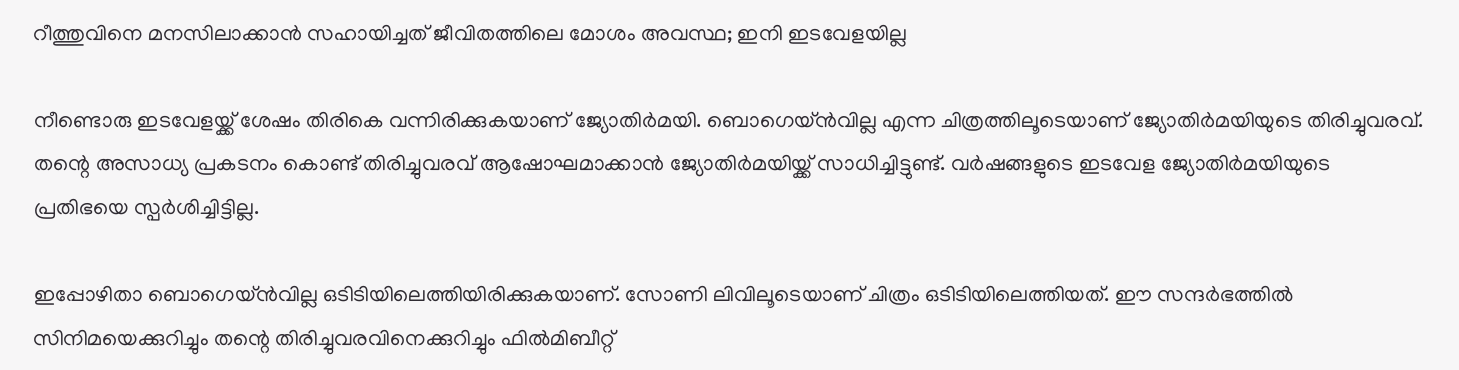റീത്തുവിനെ മനസിലാക്കാന്‍ സഹായിച്ചത് ജീവിതത്തിലെ മോശം അവസ്ഥ; ഇനി ഇടവേളയില്ല

നീണ്ടൊരു ഇടവേളയ്ക്ക് ശേഷം തിരികെ വന്നിരിക്കുകയാണ് ജ്യോതിര്‍മയി. ബൊഗെയ്ന്‍വില്ല എന്ന ചിത്രത്തിലൂടെയാണ് ജ്യോതിര്‍മയിയുടെ തിരിച്ചുവരവ്. തന്റെ അസാധ്യ പ്രകടനം കൊണ്ട് തിരിച്ചുവരവ് ആഷോഘമാക്കാന്‍ ജ്യോതിര്‍മയിയ്ക്ക് സാധിച്ചിട്ടുണ്ട്. വര്‍ഷങ്ങളുടെ ഇടവേള ജ്യോതിര്‍മയിയുടെ പ്രതിഭയെ സ്പര്‍ശിച്ചിട്ടില്ല.

ഇപ്പോഴിതാ ബൊഗെയ്ന്‍വില്ല ഒടിടിയിലെത്തിയിരിക്കുകയാണ്. സോണി ലിവിലൂടെയാണ് ചിത്രം ഒടിടിയിലെത്തിയത്. ഈ സന്ദര്‍ഭത്തില്‍ സിനിമയെക്കുറിച്ചും തന്റെ തിരിച്ചുവരവിനെക്കുറിച്ചും ഫില്‍മിബീറ്റ്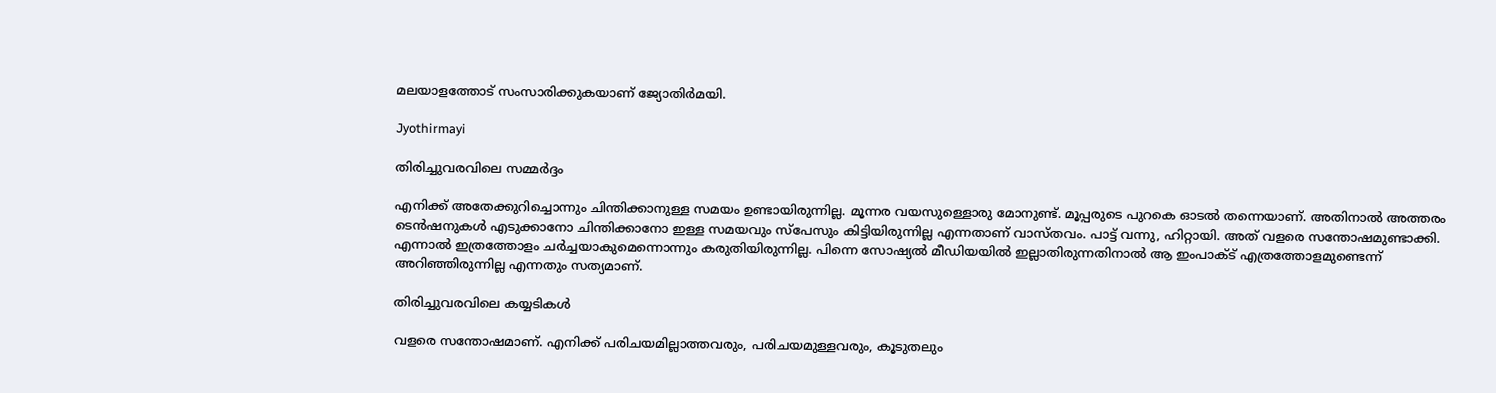മലയാളത്തോട് സംസാരിക്കുകയാണ് ജ്യോതിര്‍മയി.

Jyothirmayi

തിരിച്ചുവരവിലെ സമ്മര്‍ദ്ദം

എനിക്ക് അതേക്കുറിച്ചൊന്നും ചിന്തിക്കാനുള്ള സമയം ഉണ്ടായിരുന്നില്ല. മൂന്നര വയസുള്ളൊരു മോനുണ്ട്. മൂപ്പരുടെ പുറകെ ഓടല്‍ തന്നെയാണ്. അതിനാല്‍ അത്തരം ടെന്‍ഷനുകള്‍ എടുക്കാനോ ചിന്തിക്കാനോ ഇള്ള സമയവും സ്‌പേസും കിട്ടിയിരുന്നില്ല എന്നതാണ് വാസ്തവം. പാട്ട് വന്നു, ഹിറ്റായി. അത് വളരെ സന്തോഷമുണ്ടാക്കി. എന്നാല്‍ ഇത്രത്തോളം ചര്‍ച്ചയാകുമെന്നൊന്നും കരുതിയിരുന്നില്ല. പിന്നെ സോഷ്യല്‍ മീഡിയയില്‍ ഇല്ലാതിരുന്നതിനാല്‍ ആ ഇംപാക്ട് എത്രത്തോളമുണ്ടെന്ന് അറിഞ്ഞിരുന്നില്ല എന്നതും സത്യമാണ്.

തിരിച്ചുവരവിലെ കയ്യടികള്‍

വളരെ സന്തോഷമാണ്. എനിക്ക് പരിചയമില്ലാത്തവരും, പരിചയമുള്ളവരും, കൂടുതലും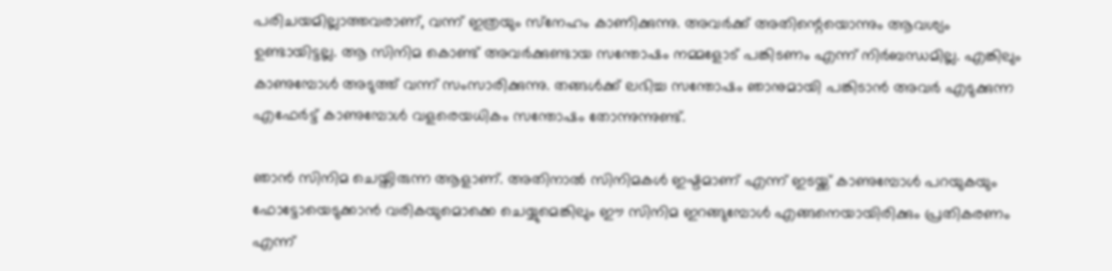പരിചയമില്ലാത്തവരാണ്, വന്ന് ഇത്രയും സ്‌നേഹം കാണിക്കുന്നു. അവര്‍ക്ക് അതിന്റെയൊന്നും ആവശ്യം ഉണ്ടായിട്ടല്ല. ആ സിനിമ കൊണ്ട് അവര്‍ക്കുണ്ടായ സന്തോഷം നമ്മളോട് പങ്കിടണം എന്ന് നിര്‍ബന്ധമില്ല. എങ്കിലും കാണുമ്പോള്‍ അടുത്ത് വന്ന് സംസാരിക്കുന്നു. തങ്ങള്‍ക്ക് ലഭിച്ച സന്തോഷം ഞാനുമായി പങ്കിടാന്‍ അവര്‍ എടുക്കുന്ന എഫേര്‍ട്ട് കാണുമ്പോള്‍ വളരെയധികം സന്തോഷം തോന്നുന്നുണ്ട്.

ഞാന്‍ സിനിമ ചെയ്തിരുന്ന ആളാണ്. അതിനാല്‍ സിനിമകള്‍ ഇഷ്ടമാണ് എന്ന് ഇടയ്ക്ക് കാണുമ്പോള്‍ പറയുകയും ഫോട്ടോയെടുക്കാന്‍ വരികയുമൊക്കെ ചെയ്യുമെങ്കിലും ഈ സിനിമ ഇറങ്ങുമ്പോള്‍ എങ്ങനെയായിരിക്കും പ്രതികരണം എന്ന്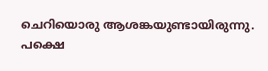ചെറിയൊരു ആശങ്കയുണ്ടായിരുന്നു. പക്ഷെ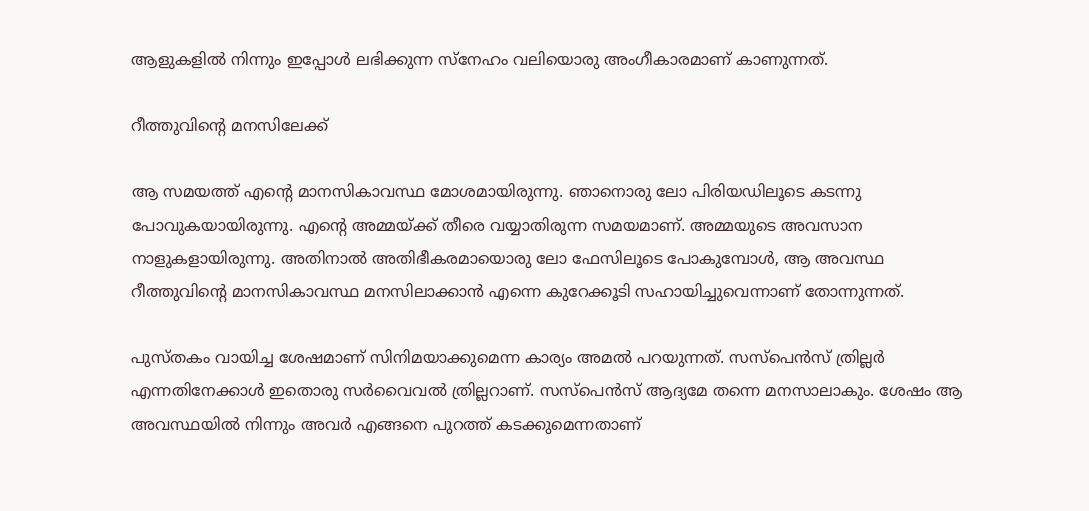ആളുകളില്‍ നിന്നും ഇപ്പോള്‍ ലഭിക്കുന്ന സ്‌നേഹം വലിയൊരു അംഗീകാരമാണ് കാണുന്നത്.

റീത്തുവിന്റെ മനസിലേക്ക്

ആ സമയത്ത് എന്റെ മാനസികാവസ്ഥ മോശമായിരുന്നു. ഞാനൊരു ലോ പിരിയഡിലൂടെ കടന്നു പോവുകയായിരുന്നു. എന്റെ അമ്മയ്ക്ക് തീരെ വയ്യാതിരുന്ന സമയമാണ്. അമ്മയുടെ അവസാന നാളുകളായിരുന്നു. അതിനാല്‍ അതിഭീകരമായൊരു ലോ ഫേസിലൂടെ പോകുമ്പോള്‍, ആ അവസ്ഥ റീത്തുവിന്റെ മാനസികാവസ്ഥ മനസിലാക്കാന്‍ എന്നെ കുറേക്കൂടി സഹായിച്ചുവെന്നാണ് തോന്നുന്നത്.

പുസ്തകം വായിച്ച ശേഷമാണ് സിനിമയാക്കുമെന്ന കാര്യം അമല്‍ പറയുന്നത്. സസ്‌പെന്‍സ് ത്രില്ലര്‍ എന്നതിനേക്കാള്‍ ഇതൊരു സര്‍വൈവല്‍ ത്രില്ലറാണ്. സസ്‌പെന്‍സ് ആദ്യമേ തന്നെ മനസാലാകും. ശേഷം ആ അവസ്ഥയില്‍ നിന്നും അവര്‍ എങ്ങനെ പുറത്ത് കടക്കുമെന്നതാണ്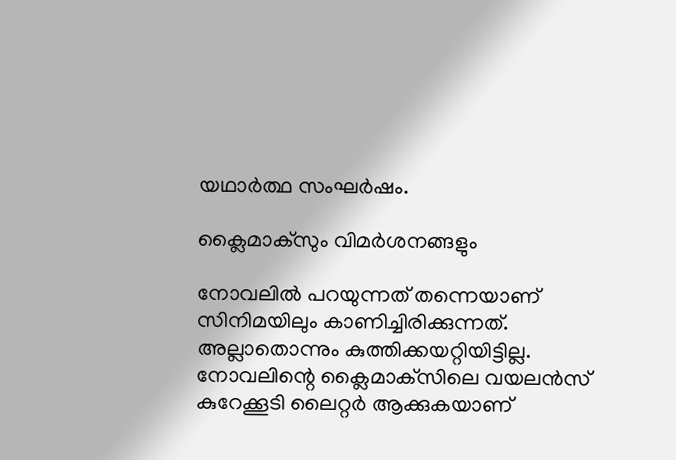യഥാര്‍ത്ഥ സംഘര്‍ഷം.

ക്ലൈമാക്‌സും വിമര്‍ശനങ്ങളും

നോവലില്‍ പറയുന്നത് തന്നെയാണ് സിനിമയിലും കാണിച്ചിരിക്കുന്നത്. അല്ലാതൊന്നും കുത്തിക്കയറ്റിയിട്ടില്ല. നോവലിന്റെ ക്ലൈമാക്‌സിലെ വയലന്‍സ് കുറേക്കൂടി ലൈറ്റര്‍ ആക്കുകയാണ്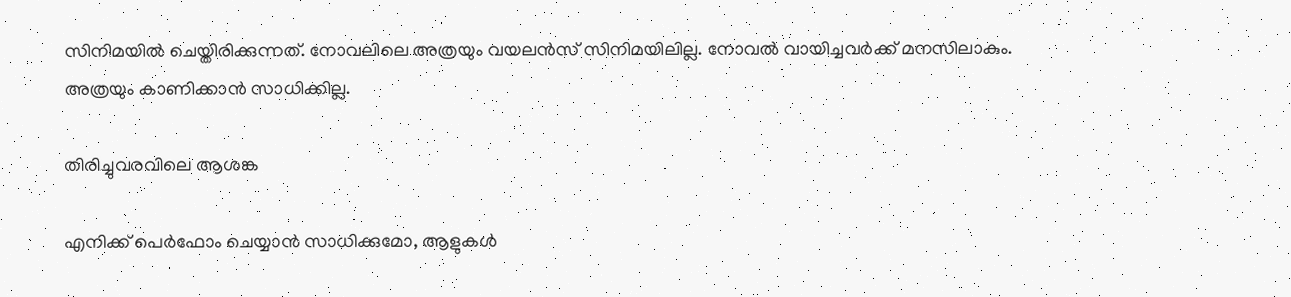സിനിമയില്‍ ചെയ്തിരിക്കുന്നത്. നോവലിലെ അത്രയും വയലന്‍സ് സിനിമയിലില്ല. നോവല്‍ വായിച്ചവര്‍ക്ക് മനസിലാകും. അത്രയും കാണിക്കാന്‍ സാധിക്കില്ല.

തിരിച്ചുവരവിലെ ആശങ്ക

എനിക്ക് പെര്‍ഫോം ചെയ്യാന്‍ സാധിക്കുമോ, ആളുകള്‍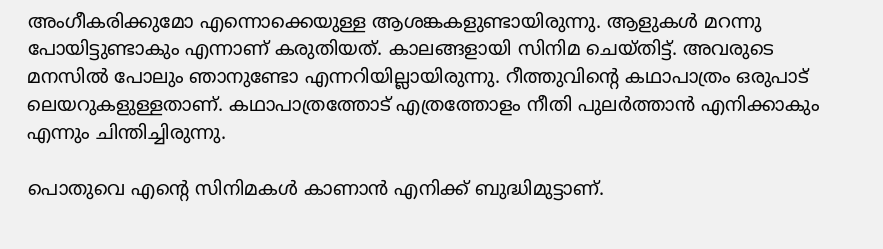അംഗീകരിക്കുമോ എന്നൊക്കെയുള്ള ആശങ്കകളുണ്ടായിരുന്നു. ആളുകള്‍ മറന്നു പോയിട്ടുണ്ടാകും എന്നാണ് കരുതിയത്. കാലങ്ങളായി സിനിമ ചെയ്തിട്ട്. അവരുടെ മനസില്‍ പോലും ഞാനുണ്ടോ എന്നറിയില്ലായിരുന്നു. റീത്തുവിന്റെ കഥാപാത്രം ഒരുപാട് ലെയറുകളുള്ളതാണ്. കഥാപാത്രത്തോട് എത്രത്തോളം നീതി പുലര്‍ത്താന്‍ എനിക്കാകും എന്നും ചിന്തിച്ചിരുന്നു.

പൊതുവെ എന്റെ സിനിമകള്‍ കാണാന്‍ എനിക്ക് ബുദ്ധിമുട്ടാണ്.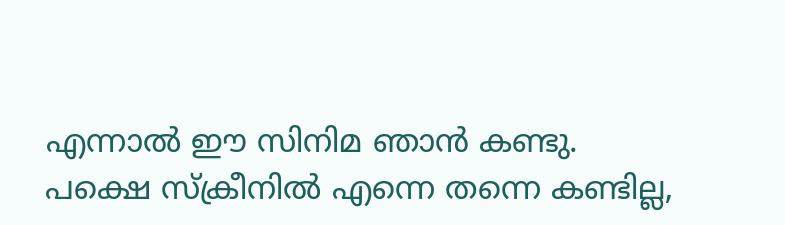എന്നാല്‍ ഈ സിനിമ ഞാന്‍ കണ്ടു. പക്ഷെ സ്‌ക്രീനില്‍ എന്നെ തന്നെ കണ്ടില്ല,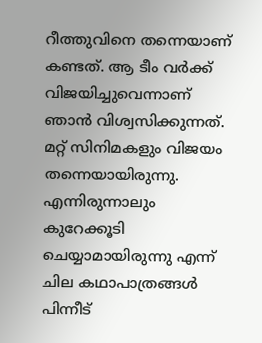റീത്തുവിനെ തന്നെയാണ് കണ്ടത്. ആ ടീം വര്‍ക്ക് വിജയിച്ചുവെന്നാണ് ഞാന്‍ വിശ്വസിക്കുന്നത്. മറ്റ് സിനിമകളും വിജയം തന്നെയായിരുന്നു. എന്നിരുന്നാലും കുറേക്കൂടി ചെയ്യാമായിരുന്നു എന്ന് ചില കഥാപാത്രങ്ങള്‍ പിന്നീട്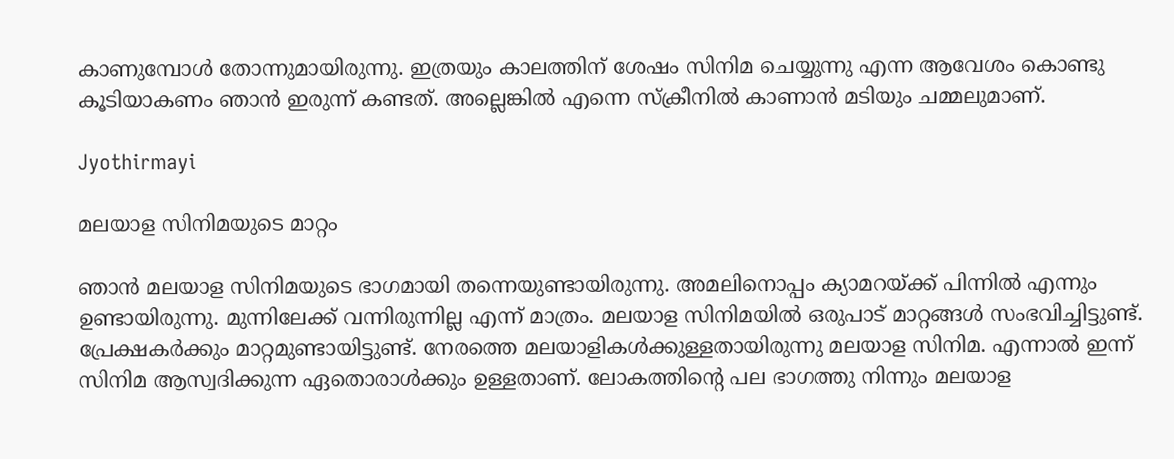കാണുമ്പോള്‍ തോന്നുമായിരുന്നു. ഇത്രയും കാലത്തിന് ശേഷം സിനിമ ചെയ്യുന്നു എന്ന ആവേശം കൊണ്ടു കൂടിയാകണം ഞാന്‍ ഇരുന്ന് കണ്ടത്. അല്ലെങ്കില്‍ എന്നെ സ്‌ക്രീനില്‍ കാണാന്‍ മടിയും ചമ്മലുമാണ്.

Jyothirmayi

മലയാള സിനിമയുടെ മാറ്റം

ഞാന്‍ മലയാള സിനിമയുടെ ഭാഗമായി തന്നെയുണ്ടായിരുന്നു. അമലിനൊപ്പം ക്യാമറയ്ക്ക് പിന്നില്‍ എന്നും ഉണ്ടായിരുന്നു. മുന്നിലേക്ക് വന്നിരുന്നില്ല എന്ന് മാത്രം. മലയാള സിനിമയില്‍ ഒരുപാട് മാറ്റങ്ങള്‍ സംഭവിച്ചിട്ടുണ്ട്. പ്രേക്ഷകര്‍ക്കും മാറ്റമുണ്ടായിട്ടുണ്ട്. നേരത്തെ മലയാളികള്‍ക്കുള്ളതായിരുന്നു മലയാള സിനിമ. എന്നാല്‍ ഇന്ന് സിനിമ ആസ്വദിക്കുന്ന ഏതൊരാള്‍ക്കും ഉള്ളതാണ്. ലോകത്തിന്റെ പല ഭാഗത്തു നിന്നും മലയാള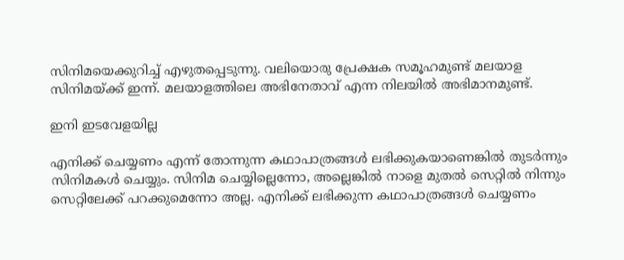സിനിമയെക്കുറിച്ച് എഴുതപ്പെടുന്നു. വലിയൊരു പ്രേക്ഷക സമൂഹമുണ്ട് മലയാള സിനിമയ്ക്ക് ഇന്ന്. മലയാളത്തിലെ അഭിനേതാവ് എന്ന നിലയില്‍ അഭിമാനമുണ്ട്.

ഇനി ഇടവേളയില്ല

എനിക്ക് ചെയ്യണം എന്ന് തോന്നുന്ന കഥാപാത്രങ്ങള്‍ ലഭിക്കുകയാണെങ്കില്‍ തുടര്‍ന്നും സിനിമകള്‍ ചെയ്യും. സിനിമ ചെയ്യില്ലെന്നോ, അല്ലെങ്കില്‍ നാളെ മുതല്‍ സെറ്റില്‍ നിന്നും സെറ്റിലേക്ക് പറക്കുമെന്നോ അല്ല. എനിക്ക് ലഭിക്കുന്ന കഥാപാത്രങ്ങള്‍ ചെയ്യണം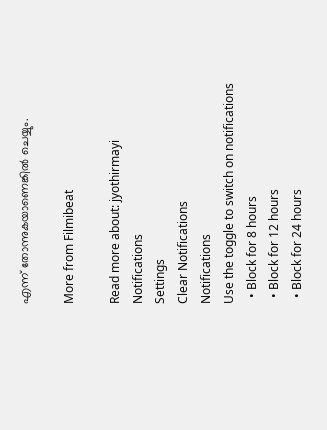എന്ന് തോന്നുകയാണെങ്കില്‍ ചെയ്യും.

More from Filmibeat

Read more about: jyothirmayi
Notifications
Settings
Clear Notifications
Notifications
Use the toggle to switch on notifications
  • Block for 8 hours
  • Block for 12 hours
  • Block for 24 hours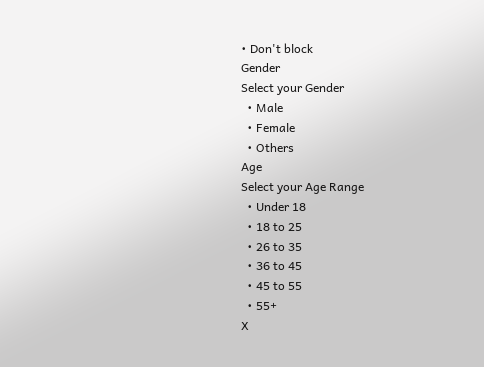• Don't block
Gender
Select your Gender
  • Male
  • Female
  • Others
Age
Select your Age Range
  • Under 18
  • 18 to 25
  • 26 to 35
  • 36 to 45
  • 45 to 55
  • 55+
X